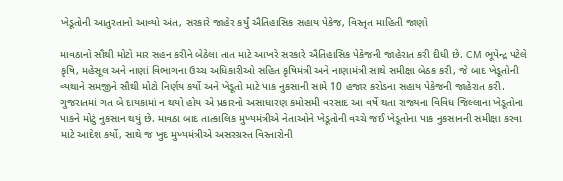ખેડૂતોની આતુરતાનો આવ્યો અંત, સરકારે જાહેર કર્યું ઐતિહાસિક સહાય પેકેજ, વિસ્તૃત માહિતી જાણો

માવઠાનો સૌથી મોટો માર સહન કરીને બેઠેલા તાત માટે આખરે સરકારે ઐતિહાસિક પેકેજની જાહેરાત કરી દીધી છે. CM ભૂપેન્દ્ર પટેલે કૃષિ, મહેસૂલ અને નાણાં વિભાગના ઉચ્ચ અધિકારીઓ સહિત કૃષિમંત્રી અને નાણામંત્રી સાથે સમીક્ષા બેઠક કરી, જે બાદ ખેડૂતોની વ્યથાને સમજીને સૌથી મોટો નિર્ણય કર્યો અને ખેડૂતો માટે પાક નુકસાની સામે 10 હજાર કરોડના સહાય પેકેજની જાહેરાત કરી. ગુજરાતમાં ગત બે દાયકામાં ન થયો હોય એ પ્રકારનો અસાધારણ કમોસમી વરસાદ આ વર્ષે થતા રાજ્યના વિવિધ જિલ્લાના ખેડૂતોના પાકને મોટું નુકસાન થયું છે. માવઠા બાદ તાત્કાલિક મુખ્યમંત્રીએ નેતાઓને ખેડૂતોની વચ્ચે જઈ ખેડૂતોના પાક નુકસાનની સમીક્ષા કરવા માટે આદેશ કર્યો, સાથે જ ખુદ મુખ્યમંત્રીએ અસરગ્રસ્ત વિસ્તારોની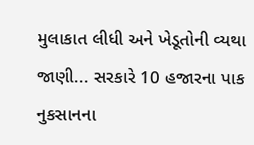મુલાકાત લીધી અને ખેડૂતોની વ્યથા જાણી... સરકારે 10 હજારના પાક નુકસાનના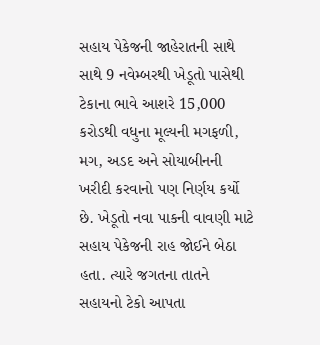સહાય પેકેજની જાહેરાતની સાથે સાથે 9 નવેમ્બરથી ખેડૂતો પાસેથી ટેકાના ભાવે આશરે 15,000 કરોડથી વધુના મૂલ્યની મગફળી, મગ, અડદ અને સોયાબીનની ખરીદી કરવાનો પણ નિર્ણય કર્યો છે. ખેડૂતો નવા પાકની વાવણી માટે સહાય પેકેજની રાહ જોઈને બેઠા હતા. ત્યારે જગતના તાતને સહાયનો ટેકો આપતા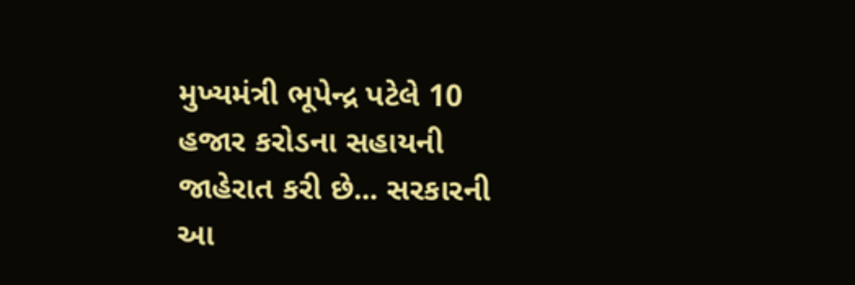મુખ્યમંત્રી ભૂપેન્દ્ર પટેલે 10 હજાર કરોડના સહાયની જાહેરાત કરી છે... સરકારની આ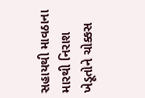સહાયથી માવઠાના મારથી નિરાશ ખેડૂતોને ચોક્કસ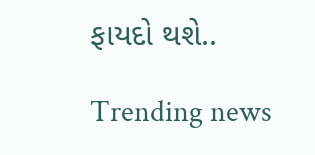ફાયદો થશે..

Trending news